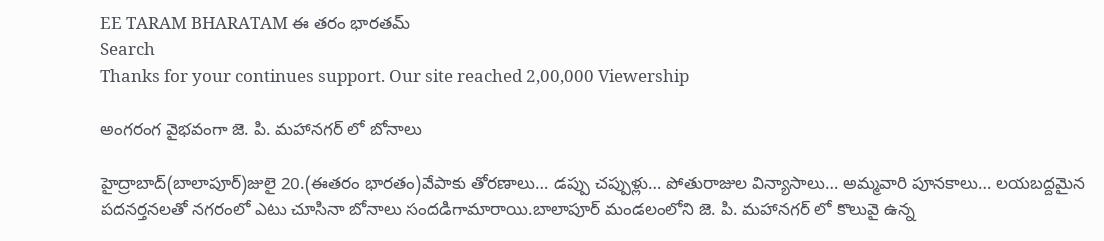EE TARAM BHARATAM ఈ తరం భారతమ్
Search
Thanks for your continues support. Our site reached 2,00,000 Viewership

అంగరంగ వైభవంగా జె. పి. మహానగర్ లో బోనాలు

హైద్రాబాద్(బాలాపూర్)జులై 20.(ఈతరం భారతం)వేపాకు తోరణాలు… డప్పు చప్పుళ్లు… పోతురాజుల విన్యాసాలు… అమ్మవారి పూనకాలు… లయబద్దమైన పదనర్తనలతో నగరంలో ఎటు చూసినా బోనాలు సందడిగామారాయి.బాలాపూర్ మండలంలోని జె. పి. మహానగర్ లో కొలువై ఉన్న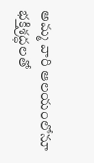అమ్మ వారి ఆలయంలోనూ భక్తిశ్రద్ధలతో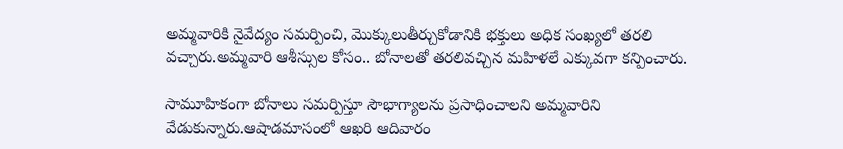అమ్మవారికి నైవేద్యం సమర్పించి, మొక్కులుతీర్చుకోడానికి భక్తులు అధిక సంఖ్యలో తరలి వచ్చారు.అమ్మవారి ఆశీస్సుల కోసం.. బోనాలతో తరలివచ్చిన మహిళలే ఎక్కువగా కన్పించారు.

సామూహికంగా బోనాలు సమర్పిస్తూ సౌభాగ్యాలను ప్రసాధించాలని అమ్మవారిని వేడుకున్నారు.ఆషాడమాసంలో ఆఖరి ఆదివారం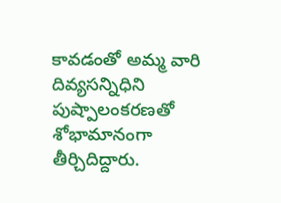కావడంతో అమ్మ వారి దివ్యసన్నిధిని పుష్పాలంకరణతో శోభామానంగా తీర్చిదిద్దారు.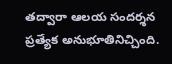తద్వారా ఆలయ సందర్శన ప్రత్యేక అనుభూతినిచ్చింది.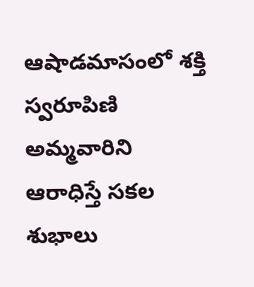ఆషాడమాసంలో శక్తి స్వరూపిణి అమ్మవారిని ఆరాధిస్తే సకల శుభాలు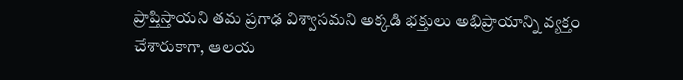ప్రాప్తిస్తాయని తమ ప్రగాఢ విశ్వాసమని అక్కడి భక్తులు అభిప్రాయాన్ని వ్యక్తం చేశారుకాగా, ఆలయ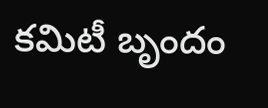కమిటీ బృందం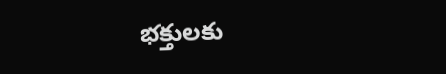భక్తులకు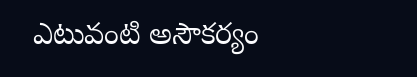ఎటువంటి అసౌకర్యం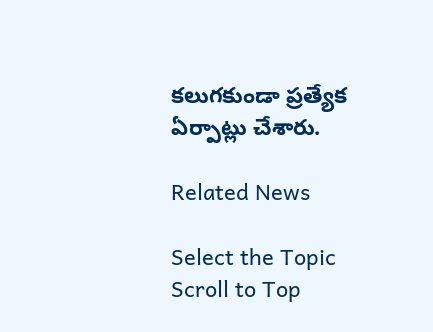కలుగకుండా ప్రత్యేక ఏర్పాట్లు చేశారు.

Related News

Select the Topic
Scroll to Top